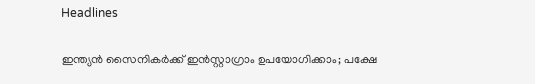Headlines

ഇന്ത്യന്‍ സൈനികര്‍ക്ക് ഇന്‍സ്റ്റാഗ്രാം ഉപയോഗിക്കാം; പക്ഷേ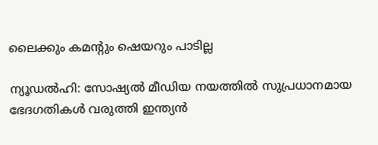ലൈക്കും കമന്റും ഷെയറും പാടില്ല

ന്യൂഡല്‍ഹി: സോഷ്യല്‍ മീഡിയ നയത്തില്‍ സുപ്രധാനമായ ഭേദഗതികള്‍ വരുത്തി ഇന്ത്യന്‍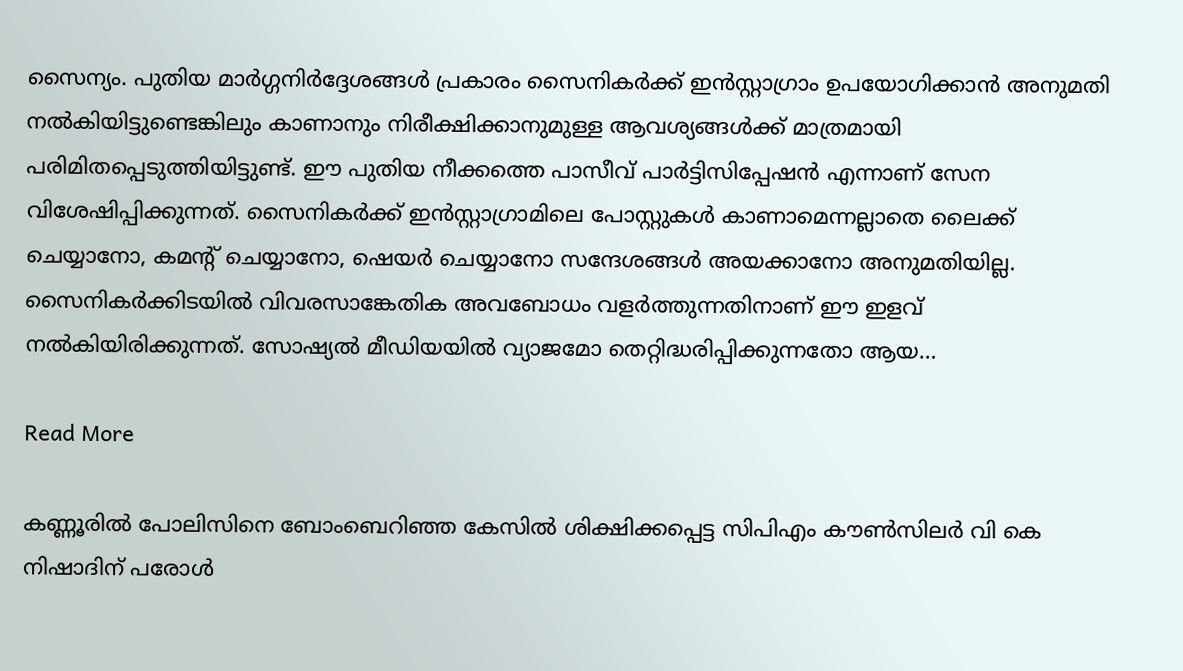സൈന്യം. പുതിയ മാര്‍ഗ്ഗനിര്‍ദ്ദേശങ്ങള്‍ പ്രകാരം സൈനികര്‍ക്ക് ഇന്‍സ്റ്റാഗ്രാം ഉപയോഗിക്കാന്‍ അനുമതി നല്‍കിയിട്ടുണ്ടെങ്കിലും കാണാനും നിരീക്ഷിക്കാനുമുള്ള ആവശ്യങ്ങള്‍ക്ക് മാത്രമായി പരിമിതപ്പെടുത്തിയിട്ടുണ്ട്. ഈ പുതിയ നീക്കത്തെ പാസീവ് പാര്‍ട്ടിസിപ്പേഷന്‍ എന്നാണ് സേന വിശേഷിപ്പിക്കുന്നത്. സൈനികര്‍ക്ക് ഇന്‍സ്റ്റാഗ്രാമിലെ പോസ്റ്റുകള്‍ കാണാമെന്നല്ലാതെ ലൈക്ക് ചെയ്യാനോ, കമന്റ് ചെയ്യാനോ, ഷെയര്‍ ചെയ്യാനോ സന്ദേശങ്ങള്‍ അയക്കാനോ അനുമതിയില്ല. സൈനികര്‍ക്കിടയില്‍ വിവരസാങ്കേതിക അവബോധം വളര്‍ത്തുന്നതിനാണ് ഈ ഇളവ് നല്‍കിയിരിക്കുന്നത്. സോഷ്യല്‍ മീഡിയയില്‍ വ്യാജമോ തെറ്റിദ്ധരിപ്പിക്കുന്നതോ ആയ…

Read More

കണ്ണൂരിൽ പോലിസിനെ ബോംബെറിഞ്ഞ കേസില്‍ ശിക്ഷിക്കപ്പെട്ട സിപിഎം കൗണ്‍സിലര്‍ വി കെ നിഷാദിന് പരോള്‍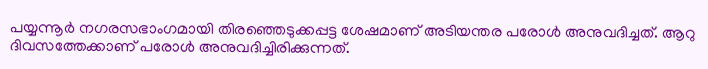പയ്യന്നൂര്‍ നഗരസഭാംഗമായി തിരഞ്ഞെടുക്കപ്പട്ട ശേഷമാണ് അടിയന്തര പരോള്‍ അനുവദിച്ചത്. ആറു ദിവസത്തേക്കാണ് പരോള്‍ അനുവദിച്ചിരിക്കുന്നത്.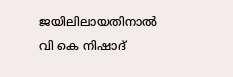ജയിലിലായതിനാല്‍ വി കെ നിഷാദ്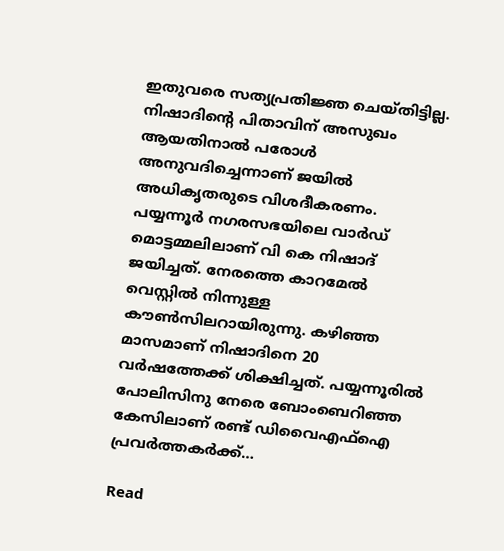ഇതുവരെ സത്യപ്രതിജ്ഞ ചെയ്തിട്ടില്ല. നിഷാദിന്റെ പിതാവിന് അസുഖം ആയതിനാല്‍ പരോള്‍ അനുവദിച്ചെന്നാണ് ജയില്‍ അധികൃതരുടെ വിശദീകരണം. പയ്യന്നൂര്‍ നഗരസഭയിലെ വാര്‍ഡ് മൊട്ടമ്മലിലാണ് വി കെ നിഷാദ് ജയിച്ചത്. നേരത്തെ കാറമേല്‍ വെസ്റ്റില്‍ നിന്നുള്ള കൗണ്‍സിലറായിരുന്നു. കഴിഞ്ഞ മാസമാണ് നിഷാദിനെ 20 വര്‍ഷത്തേക്ക് ശിക്ഷിച്ചത്. പയ്യന്നൂരില്‍ പോലിസിനു നേരെ ബോംബെറിഞ്ഞ കേസിലാണ് രണ്ട് ഡിവൈഎഫ്‌ഐ പ്രവര്‍ത്തകര്‍ക്ക്…

Read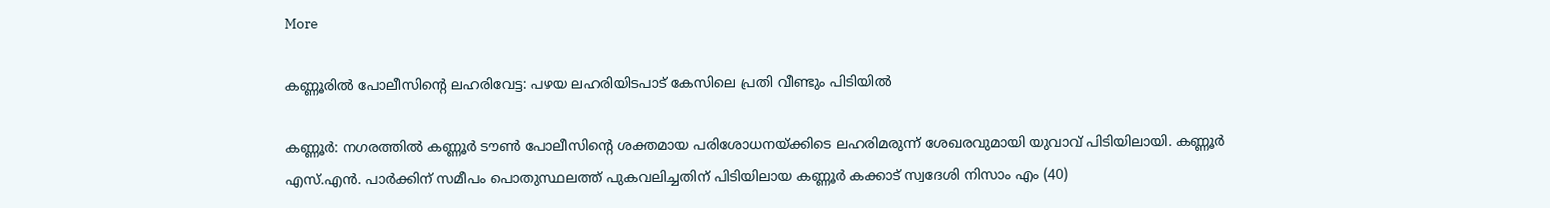More

കണ്ണൂരിൽ പോലീസിന്റെ ലഹരിവേട്ട: പഴയ ലഹരിയിടപാട് കേസിലെ പ്രതി വീണ്ടും പിടിയിൽ

കണ്ണൂർ: നഗരത്തിൽ കണ്ണൂർ ടൗൺ പോലീസിന്റെ ശക്തമായ പരിശോധനയ്ക്കിടെ ലഹരിമരുന്ന് ശേഖരവുമായി യുവാവ് പിടിയിലായി. കണ്ണൂർ എസ്.എൻ. പാർക്കിന് സമീപം പൊതുസ്ഥലത്ത് പുകവലിച്ചതിന് പിടിയിലായ കണ്ണൂർ കക്കാട് സ്വദേശി നിസാം എം (40)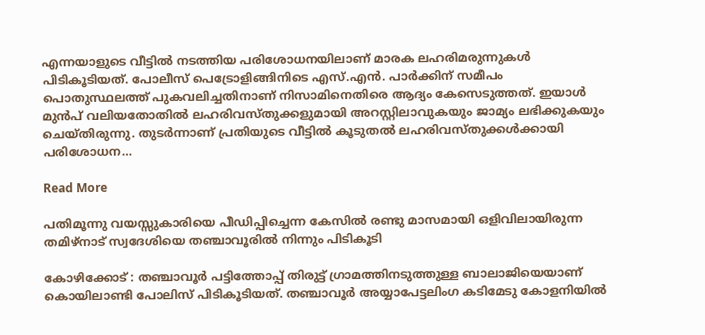എന്നയാളുടെ വീട്ടിൽ നടത്തിയ പരിശോധനയിലാണ് മാരക ലഹരിമരുന്നുകൾ പിടികൂടിയത്. പോലീസ് പെട്രോളിങ്ങിനിടെ എസ്.എൻ. പാർക്കിന് സമീപം പൊതുസ്ഥലത്ത് പുകവലിച്ചതിനാണ് നിസാമിനെതിരെ ആദ്യം കേസെടുത്തത്. ഇയാൾ മുൻപ് വലിയതോതിൽ ലഹരിവസ്തുക്കളുമായി അറസ്റ്റിലാവുകയും ജാമ്യം ലഭിക്കുകയും ചെയ്തിരുന്നു. തുടർന്നാണ് പ്രതിയുടെ വീട്ടിൽ കൂടുതൽ ലഹരിവസ്തുക്കൾക്കായി പരിശോധന…

Read More

പതിമൂന്നു വയസ്സുകാരിയെ പീഡിപ്പിച്ചെന്ന കേസില്‍ രണ്ടു മാസമായി ഒളിവിലായിരുന്ന തമിഴ്‌നാട് സ്വദേശിയെ തഞ്ചാവൂരില്‍ നിന്നും പിടികൂടി

കോഴിക്കോട് : തഞ്ചാവൂര്‍ പട്ടിത്തോപ്പ് തിരുട്ട് ഗ്രാമത്തിനടുത്തുള്ള ബാലാജിയെയാണ് കൊയിലാണ്ടി പോലിസ് പിടികൂടിയത്. തഞ്ചാവൂര്‍ അയ്യാപേട്ടലിംഗ കടിമേടു കോളനിയില്‍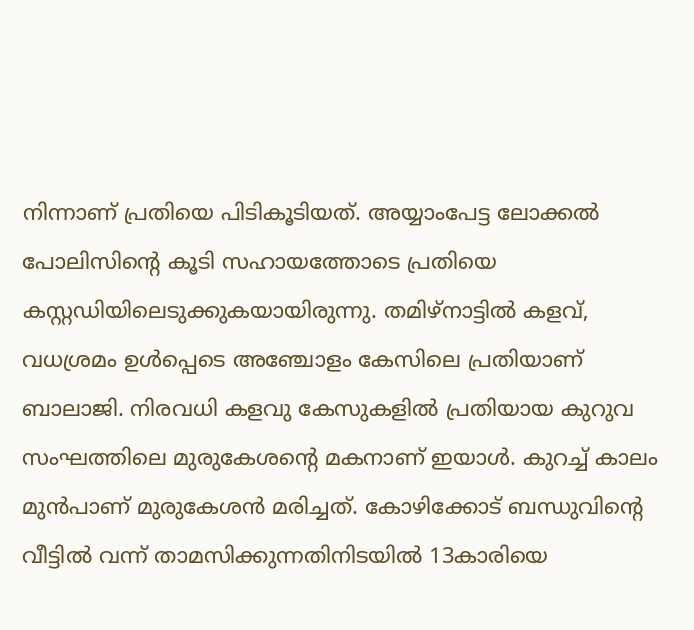നിന്നാണ് പ്രതിയെ പിടികൂടിയത്. അയ്യാംപേട്ട ലോക്കല്‍ പോലിസിന്റെ കൂടി സഹായത്തോടെ പ്രതിയെ കസ്റ്റഡിയിലെടുക്കുകയായിരുന്നു. തമിഴ്‌നാട്ടില്‍ കളവ്, വധശ്രമം ഉള്‍പ്പെടെ അഞ്ചോളം കേസിലെ പ്രതിയാണ് ബാലാജി. നിരവധി കളവു കേസുകളില്‍ പ്രതിയായ കുറുവ സംഘത്തിലെ മുരുകേശന്റെ മകനാണ് ഇയാള്‍. കുറച്ച് കാലം മുന്‍പാണ് മുരുകേശന്‍ മരിച്ചത്. കോഴിക്കോട് ബന്ധുവിന്റെ വീട്ടില്‍ വന്ന് താമസിക്കുന്നതിനിടയില്‍ 13കാരിയെ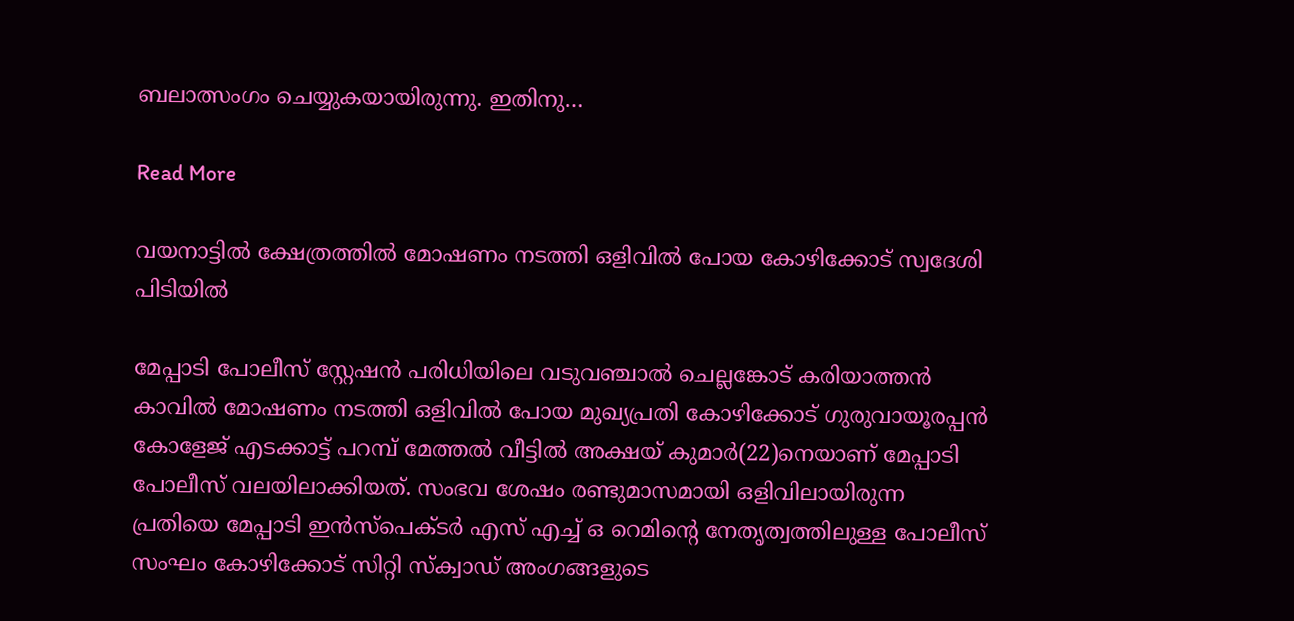ബലാത്സംഗം ചെയ്യുകയായിരുന്നു. ഇതിനു…

Read More

വയനാട്ടില്‍ ക്ഷേത്രത്തില്‍ മോഷണം നടത്തി ഒളിവില്‍ പോയ കോഴിക്കോട് സ്വദേശി പിടിയില്‍

മേപ്പാടി പോലീസ് സ്റ്റേഷന്‍ പരിധിയിലെ വടുവഞ്ചാല്‍ ചെല്ലങ്കോട് കരിയാത്തന്‍ കാവില്‍ മോഷണം നടത്തി ഒളിവില്‍ പോയ മുഖ്യപ്രതി കോഴിക്കോട് ഗുരുവായൂരപ്പന്‍ കോളേജ് എടക്കാട്ട് പറമ്പ് മേത്തല്‍ വീട്ടില്‍ അക്ഷയ് കുമാര്‍(22)നെയാണ് മേപ്പാടി പോലീസ് വലയിലാക്കിയത്. സംഭവ ശേഷം രണ്ടുമാസമായി ഒളിവിലായിരുന്ന പ്രതിയെ മേപ്പാടി ഇൻസ്പെക്ടർ എസ് എച്ച് ഒ റെമിന്റെ നേതൃത്വത്തിലുള്ള പോലീസ് സംഘം കോഴിക്കോട് സിറ്റി സ്ക‌്വാഡ് അംഗങ്ങളുടെ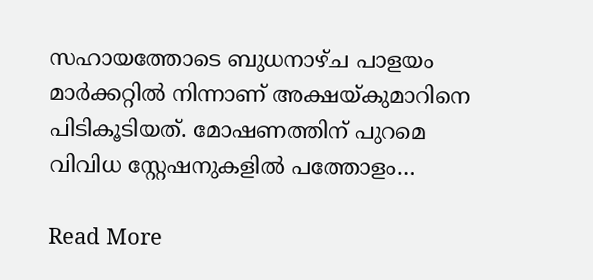സഹായത്തോടെ ബുധനാഴ്‌ച പാളയം മാർക്കറ്റിൽ നിന്നാണ് അക്ഷയ്‌കുമാറിനെ പിടികൂടിയത്. മോഷണത്തിന് പുറമെ വിവിധ സ്റ്റേഷനുകളിൽ പത്തോളം…

Read More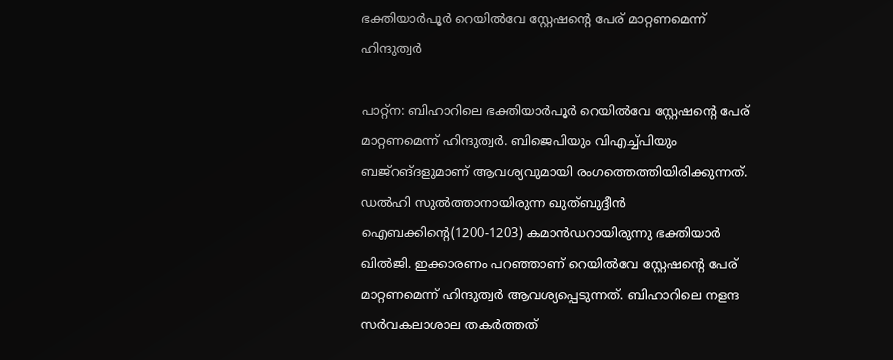ഭക്തിയാര്‍പൂര്‍ റെയില്‍വേ സ്റ്റേഷന്റെ പേര് മാറ്റണമെന്ന് ഹിന്ദുത്വര്‍

പാറ്റ്‌ന: ബിഹാറിലെ ഭക്തിയാര്‍പൂര്‍ റെയില്‍വേ സ്റ്റേഷന്റെ പേര് മാറ്റണമെന്ന് ഹിന്ദുത്വര്‍. ബിജെപിയും വിഎച്ച്പിയും ബജ്‌റങ്ദളുമാണ് ആവശ്യവുമായി രംഗത്തെത്തിയിരിക്കുന്നത്. ഡല്‍ഹി സുല്‍ത്താനായിരുന്ന ഖുത്ബുദ്ദീന്‍ ഐബക്കിന്റെ(1200-1203) കമാന്‍ഡറായിരുന്നു ഭക്തിയാര്‍ ഖില്‍ജി. ഇക്കാരണം പറഞ്ഞാണ് റെയില്‍വേ സ്റ്റേഷന്റെ പേര് മാറ്റണമെന്ന് ഹിന്ദുത്വര്‍ ആവശ്യപ്പെടുന്നത്. ബിഹാറിലെ നളന്ദ സര്‍വകലാശാല തകര്‍ത്തത്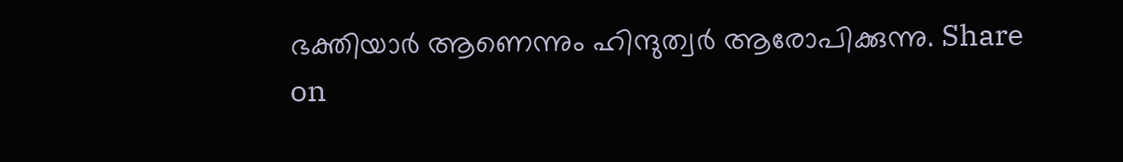ഭക്തിയാര്‍ ആണെന്നും ഹിന്ദുത്വര്‍ ആരോപിക്കുന്നു. Share on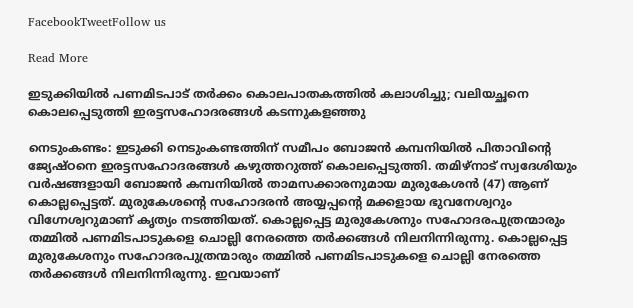FacebookTweetFollow us

Read More

ഇടുക്കിയിൽ പണമിടപാട് തർക്കം കൊലപാതകത്തിൽ കലാശിച്ചു; വലിയച്ഛനെ കൊലപ്പെടുത്തി ഇരട്ടസഹോദരങ്ങൾ കടന്നുകളഞ്ഞു

നെടുംകണ്ടം: ഇടുക്കി നെടുംകണ്ടത്തിന് സമീപം ബോജൻ കമ്പനിയിൽ പിതാവിൻ്റെ ജ്യേഷ്ഠനെ ഇരട്ടസഹോദരങ്ങൾ കഴുത്തറുത്ത് കൊലപ്പെടുത്തി. തമിഴ്നാട് സ്വദേശിയും വർഷങ്ങളായി ബോജൻ കമ്പനിയിൽ താമസക്കാരനുമായ മുരുകേശൻ (47) ആണ് കൊല്ലപ്പെട്ടത്. മുരുകേശൻ്റെ സഹോദരൻ അയ്യപ്പൻ്റെ മക്കളായ ഭുവനേശ്വറും വിഗ്നേശ്വറുമാണ് കൃത്യം നടത്തിയത്. കൊല്ലപ്പെട്ട മുരുകേശനും സഹോദരപുത്രന്മാരും തമ്മിൽ പണമിടപാടുകളെ ചൊല്ലി നേരത്തെ തർക്കങ്ങൾ നിലനിന്നിരുന്നു. കൊല്ലപ്പെട്ട മുരുകേശനും സഹോദരപുത്രന്മാരും തമ്മിൽ പണമിടപാടുകളെ ചൊല്ലി നേരത്തെ തർക്കങ്ങൾ നിലനിന്നിരുന്നു. ഇവയാണ്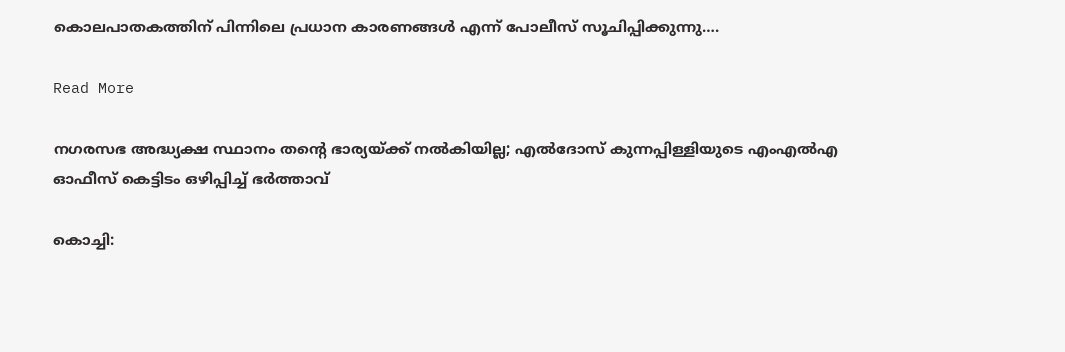കൊലപാതകത്തിന് പിന്നിലെ പ്രധാന കാരണങ്ങൾ എന്ന് പോലീസ് സൂചിപ്പിക്കുന്നു….

Read More

നഗരസഭ അദ്ധ്യക്ഷ സ്ഥാനം തന്റെ ഭാര്യയ്ക്ക് നൽകിയില്ല; എല്‍ദോസ് കുന്നപ്പിള്ളിയുടെ എംഎൽഎ ഓഫീസ് കെട്ടിടം ഒഴിപ്പിച്ച് ഭർത്താവ്

കൊച്ചി: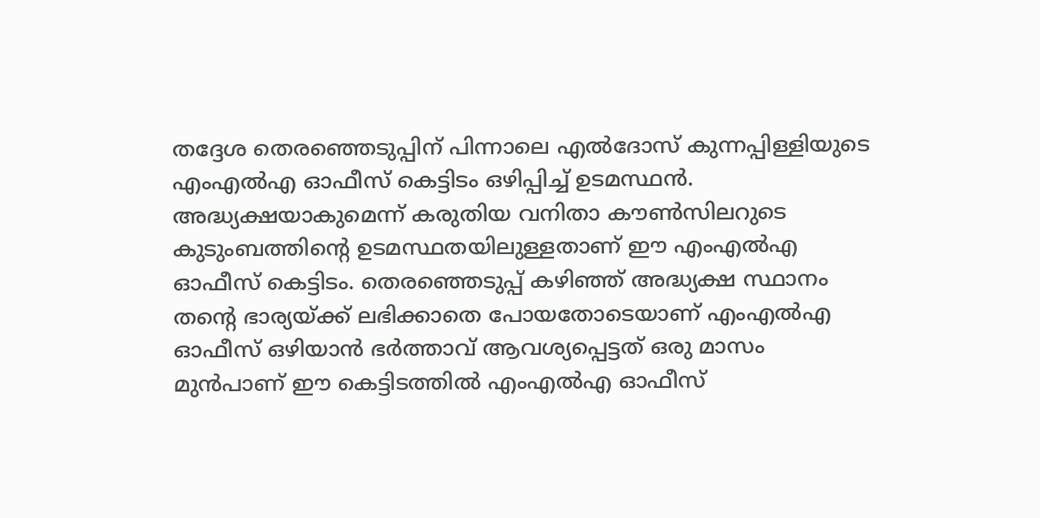തദ്ദേശ തെരഞ്ഞെടുപ്പിന് പിന്നാലെ എല്‍ദോസ് കുന്നപ്പിള്ളിയുടെ എംഎൽഎ ഓഫീസ് കെട്ടിടം ഒഴിപ്പിച്ച് ഉടമസ്ഥൻ. അദ്ധ്യക്ഷയാകുമെന്ന് കരുതിയ വനിതാ കൗണ്‍സിലറുടെ കുടുംബത്തിന്റെ ഉടമസ്ഥതയിലുള്ളതാണ് ഈ എംഎല്‍എ ഓഫീസ് കെട്ടിടം. തെരഞ്ഞെടുപ്പ് കഴിഞ്ഞ് അദ്ധ്യക്ഷ സ്ഥാനം തന്റെ ഭാര്യയ്ക്ക് ലഭിക്കാതെ പോയതോടെയാണ് എംഎല്‍എ ഓഫീസ് ഒഴിയാന്‍ ഭർത്താവ് ആവശ്യപ്പെട്ടത് ഒരു മാസം മുന്‍പാണ് ഈ കെട്ടിടത്തില്‍ എംഎല്‍എ ഓഫീസ്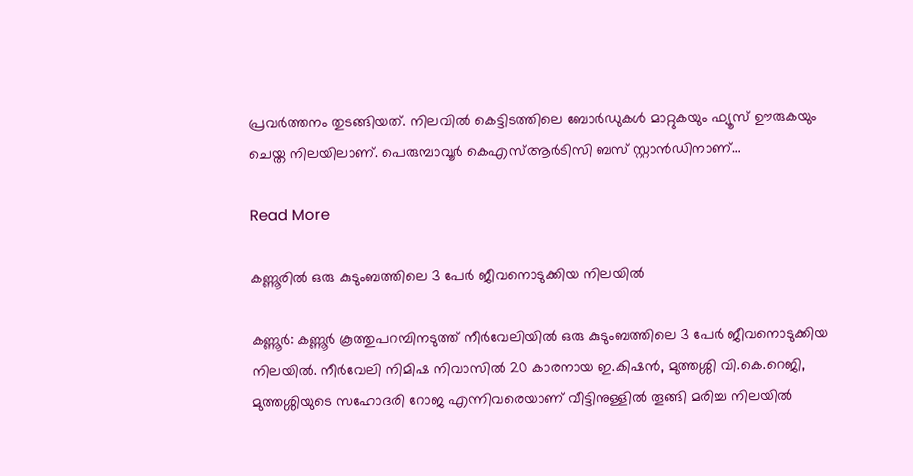പ്രവര്‍ത്തനം തുടങ്ങിയത്. നിലവില്‍ കെട്ടിടത്തിലെ ബോര്‍ഡുകള്‍ മാറ്റുകയും ഫ്യൂസ് ഊരുകയും ചെയ്ത നിലയിലാണ്. പെരുമ്പാവൂര്‍ കെഎസ്ആര്‍ടിസി ബസ് സ്റ്റാന്‍ഡിനാണ്…

Read More

കണ്ണൂരിൽ ഒരു കുടുംബത്തിലെ 3 പേർ ജീവനൊടുക്കിയ നിലയില്‍

കണ്ണൂർ: കണ്ണൂർ കൂത്തുപറമ്പിനടുത്ത് നീർവേലിയില്‍ ഒരു കുടുംബത്തിലെ 3 പേർ ജീവനൊടുക്കിയ നിലയില്‍. നീർവേലി നിമിഷ നിവാസില്‍ 20 കാരനായ ഇ.കിഷൻ, മുത്തശ്ശി വി.കെ.റെജി, മുത്തശ്ശിയുടെ സഹോദരി റോജ എന്നിവരെയാണ് വീട്ടിനുള്ളില്‍ തൂങ്ങി മരിച്ച നിലയില്‍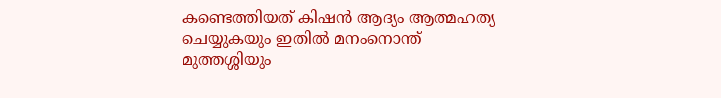കണ്ടെത്തിയത് കിഷൻ ആദ്യം ആത്മഹത്യ ചെയ്യുകയും ഇതില്‍ മനംനൊന്ത് മുത്തശ്ശിയും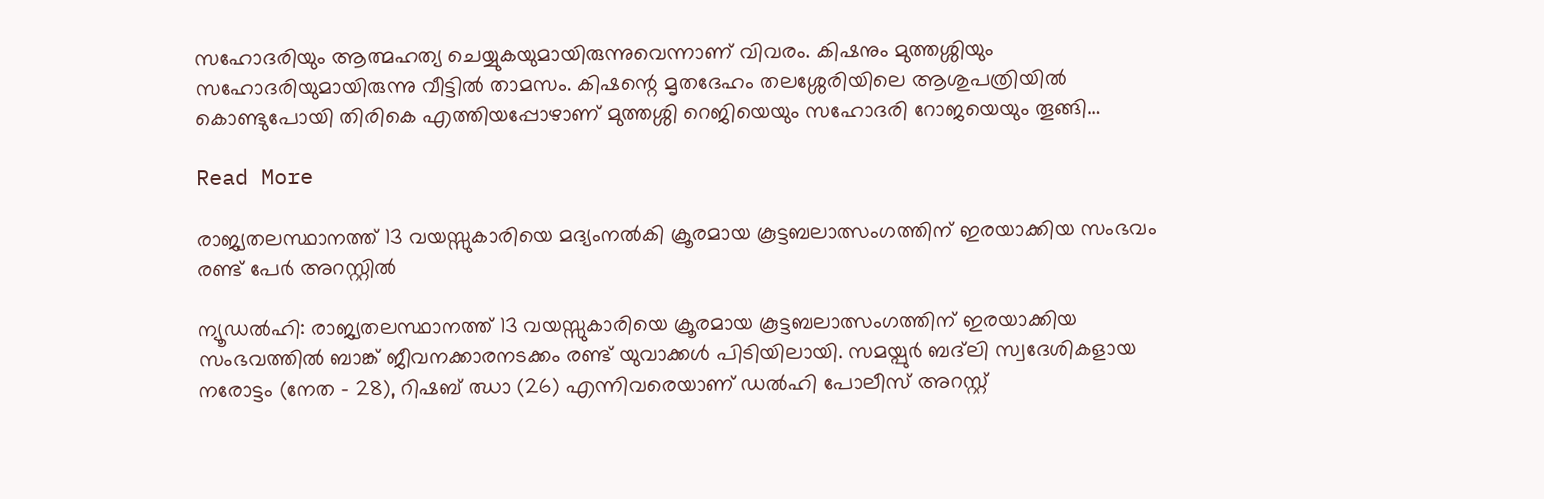സഹോദരിയും ആത്മഹത്യ ചെയ്യുകയുമായിരുന്നുവെന്നാണ് വിവരം. കിഷനും മു‌ത്തശ്ശിയും സഹോദരിയുമായിരുന്നു വീട്ടില്‍ താമസം. കിഷന്റെ മൃതദേഹം തലശ്ശേരിയിലെ ആശുപത്രിയില്‍ കൊണ്ടുപോയി തിരികെ എത്തിയപ്പോഴാണ് മുത്തശ്ശി റെജിയെയും സഹോദരി റോജയെയും തൂങ്ങി…

Read More

രാജ്യതലസ്ഥാനത്ത് 13 വയസ്സുകാരിയെ മദ്യംനൽകി ക്രൂരമായ കൂട്ടബലാത്സംഗത്തിന് ഇരയാക്കിയ സംഭവം രണ്ട് പേർ അറസ്റ്റിൽ

ന്യൂഡൽഹി: രാജ്യതലസ്ഥാനത്ത് 13 വയസ്സുകാരിയെ ക്രൂരമായ കൂട്ടബലാത്സംഗത്തിന് ഇരയാക്കിയ സംഭവത്തിൽ ബാങ്ക് ജീവനക്കാരനടക്കം രണ്ട് യുവാക്കൾ പിടിയിലായി. സമയ്പുർ ബദ്‌ലി സ്വദേശികളായ നരോട്ടം (നേത – 28), റിഷബ് ഝാ (26) എന്നിവരെയാണ് ഡൽഹി പോലീസ് അറസ്റ്റ്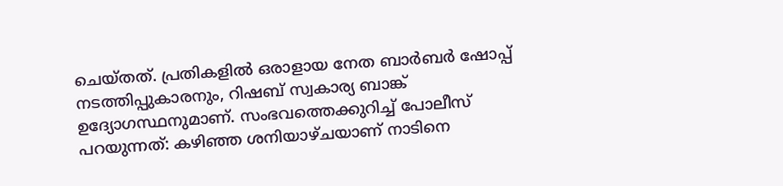ചെയ്തത്. പ്രതികളിൽ ഒരാളായ നേത ബാർബർ ഷോപ്പ് നടത്തിപ്പുകാരനും, റിഷബ് സ്വകാര്യ ബാങ്ക് ഉദ്യോഗസ്ഥനുമാണ്. സംഭവത്തെക്കുറിച്ച് പോലീസ് പറയുന്നത്: കഴിഞ്ഞ ശനിയാഴ്ചയാണ് നാടിനെ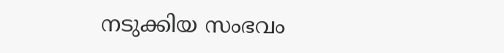നടുക്കിയ സംഭവം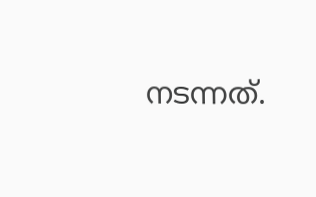നടന്നത്.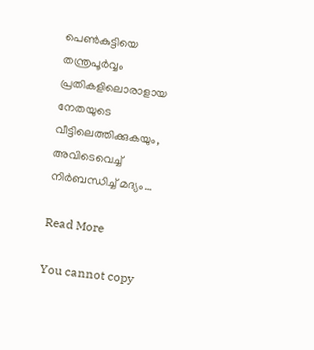പെൺകുട്ടിയെ തന്ത്രപൂർവ്വം പ്രതികളിലൊരാളായ നേതയുടെ വീട്ടിലെത്തിക്കുകയും, അവിടെവെച്ച് നിർബന്ധിച്ച് മദ്യം…

Read More

You cannot copy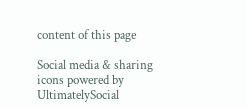content of this page

Social media & sharing icons powered by UltimatelySocial